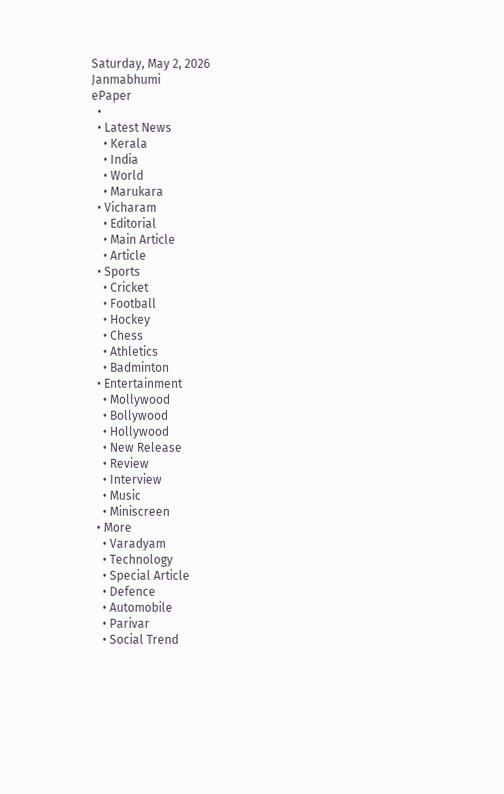Saturday, May 2, 2026
Janmabhumi
ePaper
  •
  • Latest News
    • Kerala
    • India
    • World
    • Marukara
  • Vicharam
    • Editorial
    • Main Article
    • Article
  • Sports
    • Cricket
    • Football
    • Hockey
    • Chess
    • Athletics
    • Badminton
  • Entertainment
    • Mollywood
    • Bollywood
    • Hollywood
    • New Release
    • Review
    • Interview
    • Music
    • Miniscreen
  • More
    • Varadyam
    • Technology
    • Special Article
    • Defence
    • Automobile
    • Parivar
    • Social Trend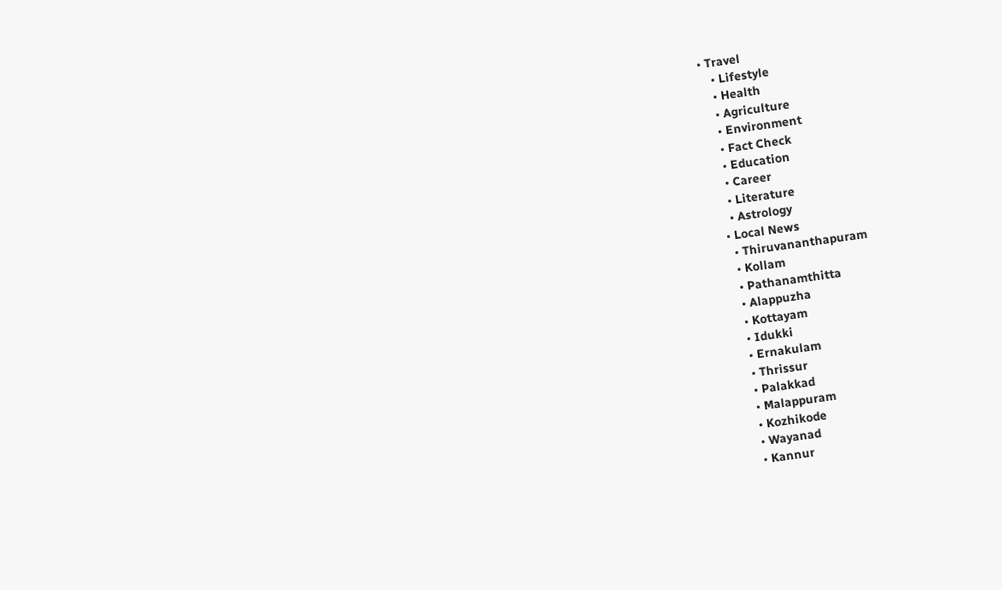• Travel
    • Lifestyle
    • Health
    • Agriculture
    • Environment
    • Fact Check
    • Education
    • Career
    • Literature
    • Astrology
  • Local News
    • Thiruvananthapuram
    • Kollam
    • Pathanamthitta
    • Alappuzha
    • Kottayam
    • Idukki
    • Ernakulam
    • Thrissur
    • Palakkad
    • Malappuram
    • Kozhikode
    • Wayanad
    • Kannur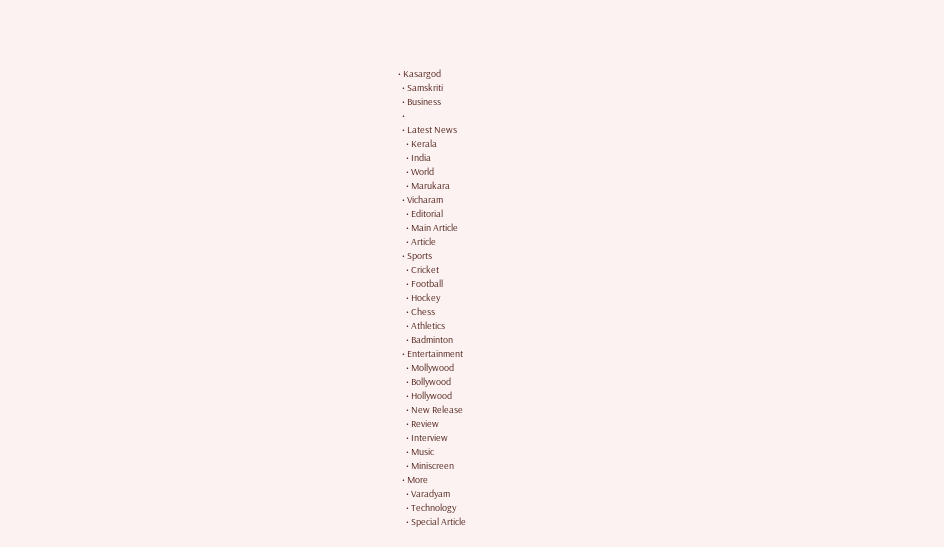• Kasargod
  • Samskriti
  • Business
  •
  • Latest News
    • Kerala
    • India
    • World
    • Marukara
  • Vicharam
    • Editorial
    • Main Article
    • Article
  • Sports
    • Cricket
    • Football
    • Hockey
    • Chess
    • Athletics
    • Badminton
  • Entertainment
    • Mollywood
    • Bollywood
    • Hollywood
    • New Release
    • Review
    • Interview
    • Music
    • Miniscreen
  • More
    • Varadyam
    • Technology
    • Special Article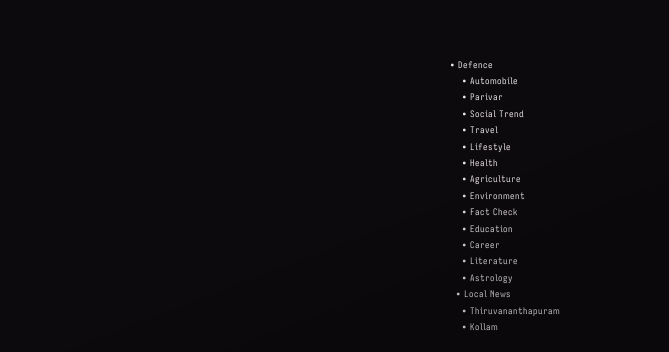• Defence
    • Automobile
    • Parivar
    • Social Trend
    • Travel
    • Lifestyle
    • Health
    • Agriculture
    • Environment
    • Fact Check
    • Education
    • Career
    • Literature
    • Astrology
  • Local News
    • Thiruvananthapuram
    • Kollam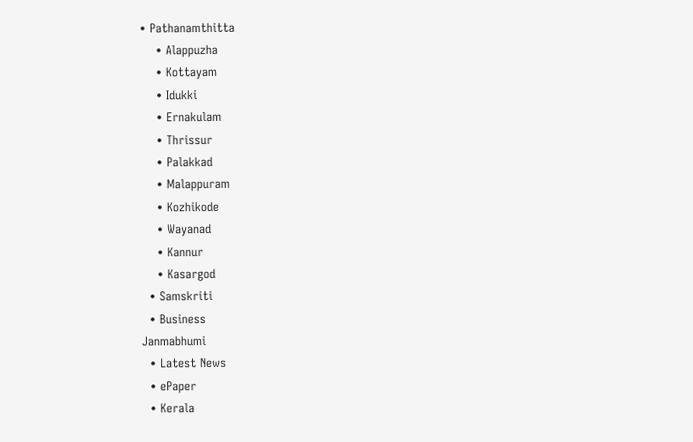• Pathanamthitta
    • Alappuzha
    • Kottayam
    • Idukki
    • Ernakulam
    • Thrissur
    • Palakkad
    • Malappuram
    • Kozhikode
    • Wayanad
    • Kannur
    • Kasargod
  • Samskriti
  • Business
Janmabhumi
  • Latest News
  • ePaper
  • Kerala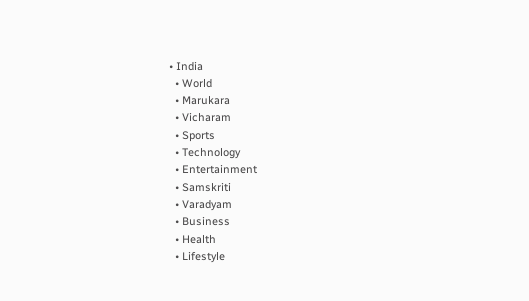• India
  • World
  • Marukara
  • Vicharam
  • Sports
  • Technology
  • Entertainment
  • Samskriti
  • Varadyam
  • Business
  • Health
  • Lifestyle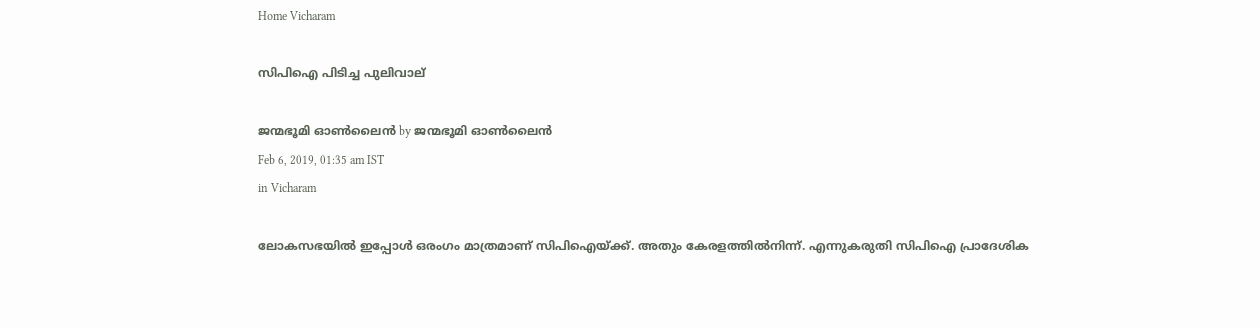Home Vicharam

സിപിഐ പിടിച്ച പുലിവാല്

ജന്മഭൂമി ഓണ്‍ലൈന്‍ by ജന്മഭൂമി ഓണ്‍ലൈന്‍
Feb 6, 2019, 01:35 am IST
in Vicharam

ലോകസഭയില്‍ ഇപ്പോള്‍ ഒരംഗം മാത്രമാണ് സിപിഐയ്‌ക്ക്. അതും കേരളത്തില്‍നിന്ന്. എന്നുകരുതി സിപിഐ പ്രാദേശിക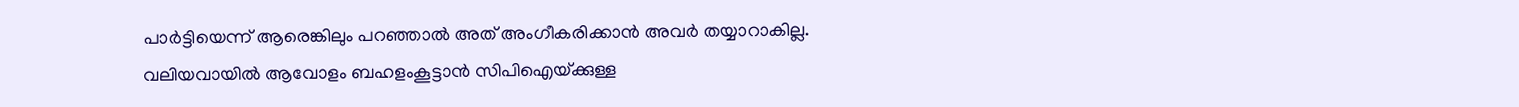പാര്‍ട്ടിയെന്ന് ആരെങ്കിലും പറഞ്ഞാല്‍ അത് അംഗീകരിക്കാന്‍ അവര്‍ തയ്യാറാകില്ല. വലിയവായില്‍ ആവോളം ബഹളംകൂട്ടാന്‍ സിപിഐയ്‌ക്കുള്ള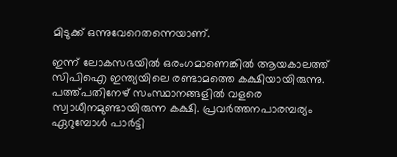മിടുക്ക് ഒന്നുവേറെതന്നെയാണ്.

ഇന്ന് ലോകസഭയില്‍ ഒരംഗമാണെങ്കില്‍ ആയകാലത്ത് സിപിഐ ഇന്ത്യയിലെ രണ്ടാമത്തെ കക്ഷിയായിരുന്നു. പത്ത്പതിനേഴ് സംസ്ഥാനങ്ങളില്‍ വളരെ സ്വാധീനമുണ്ടായിരുന്ന കക്ഷി. പ്രവര്‍ത്തനപാരമ്പര്യം ഏറുമ്പോള്‍ പാര്‍ട്ടി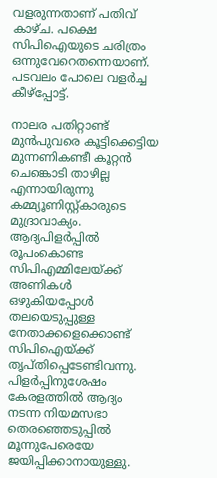വളരുന്നതാണ് പതിവ് കാഴ്ച. പക്ഷെ സിപിഐയുടെ ചരിത്രം ഒന്നുവേറെതന്നെയാണ്. പടവലം പോലെ വളര്‍ച്ച കീഴ്‌പ്പോട്ട്.

നാലര പതിറ്റാണ്ട് മുന്‍പുവരെ കൂട്ടിക്കെട്ടിയ മുന്നണികണ്ടീ കൂറ്റന്‍ ചെങ്കൊടി താഴില്ല എന്നായിരുന്നു കമ്മ്യൂണിസ്റ്റ്കാരുടെ മുദ്രാവാക്യം. ആദ്യപിളര്‍പ്പില്‍ രൂപംകൊണ്ട സിപിഎമ്മിലേയ്‌ക്ക് അണികള്‍ ഒഴുകിയപ്പോള്‍ തലയെടുപ്പുള്ള നേതാക്കളെക്കൊണ്ട് സിപിഐയ്‌ക്ക് തൃപ്തിപ്പെടേണ്ടിവന്നു. പിളര്‍പ്പിനുശേഷം കേരളത്തില്‍ ആദ്യം നടന്ന നിയമസഭാ തെരഞ്ഞെടുപ്പില്‍ മൂന്നുപേരെയേ ജയിപ്പിക്കാനായുള്ളു.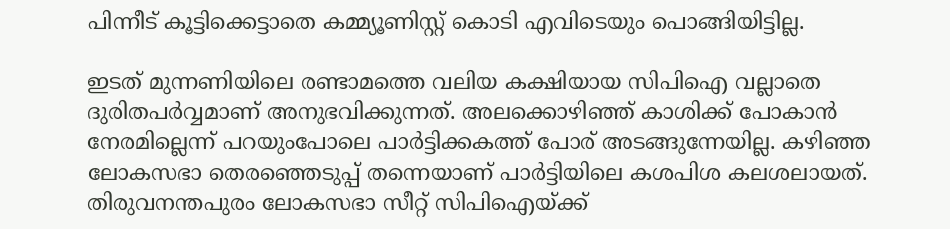പിന്നീട് കൂട്ടിക്കെട്ടാതെ കമ്മ്യൂണിസ്റ്റ് കൊടി എവിടെയും പൊങ്ങിയിട്ടില്ല.

ഇടത് മുന്നണിയിലെ രണ്ടാമത്തെ വലിയ കക്ഷിയായ സിപിഐ വല്ലാതെ ദുരിതപര്‍വ്വമാണ് അനുഭവിക്കുന്നത്. അലക്കൊഴിഞ്ഞ് കാശിക്ക് പോകാന്‍ നേരമില്ലെന്ന് പറയുംപോലെ പാര്‍ട്ടിക്കകത്ത് പോര് അടങ്ങുന്നേയില്ല. കഴിഞ്ഞ ലോകസഭാ തെരഞ്ഞെടുപ്പ് തന്നെയാണ് പാര്‍ട്ടിയിലെ കശപിശ കലശലായത്. തിരുവനന്തപുരം ലോകസഭാ സീറ്റ് സിപിഐയ്‌ക്ക്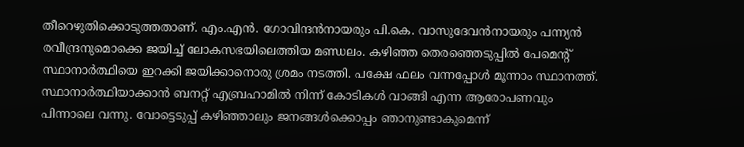തീറെഴുതിക്കൊടുത്തതാണ്. എം.എന്‍. ഗോവിന്ദന്‍നായരും പി.കെ. വാസുദേവന്‍നായരും പന്ന്യന്‍ രവീന്ദ്രനുമൊക്കെ ജയിച്ച് ലോകസഭയിലെത്തിയ മണ്ഡലം. കഴിഞ്ഞ തെരഞ്ഞെടുപ്പില്‍ പേമെന്റ് സ്ഥാനാര്‍ത്ഥിയെ ഇറക്കി ജയിക്കാനൊരു ശ്രമം നടത്തി. പക്ഷേ ഫലം വന്നപ്പോള്‍ മൂന്നാം സ്ഥാനത്ത്. സ്ഥാനാര്‍ത്ഥിയാക്കാന്‍ ബനറ്റ് എബ്രഹാമില്‍ നിന്ന് കോടികള്‍ വാങ്ങി എന്ന ആരോപണവും പിന്നാലെ വന്നു. വോട്ടെടുപ്പ് കഴിഞ്ഞാലും ജനങ്ങള്‍ക്കൊപ്പം ഞാനുണ്ടാകുമെന്ന്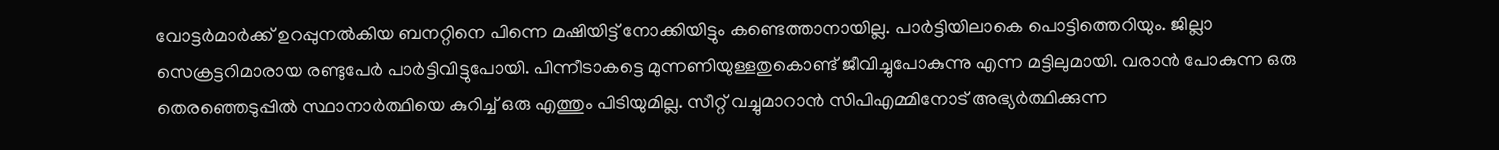വോട്ടര്‍മാര്‍ക്ക് ഉറപ്പുനല്‍കിയ ബനറ്റിനെ പിന്നെ മഷിയിട്ട് നോക്കിയിട്ടും കണ്ടെത്താനായില്ല. പാര്‍ട്ടിയിലാകെ പൊട്ടിത്തെറിയും. ജില്ലാ സെക്രട്ടറിമാരായ രണ്ടുപേര്‍ പാര്‍ട്ടിവിട്ടുപോയി. പിന്നീടാകട്ടെ മുന്നണിയുള്ളതുകൊണ്ട് ജീവിച്ചുപോകുന്നു എന്ന മട്ടിലുമായി. വരാന്‍ പോകുന്ന ഒരു തെരഞ്ഞെടുപ്പില്‍ സ്ഥാനാര്‍ത്ഥിയെ കുറിച്ച് ഒരു എത്തും പിടിയുമില്ല. സീറ്റ് വച്ചുമാറാന്‍ സിപിഎമ്മിനോട് അഭ്യര്‍ത്ഥിക്കുന്ന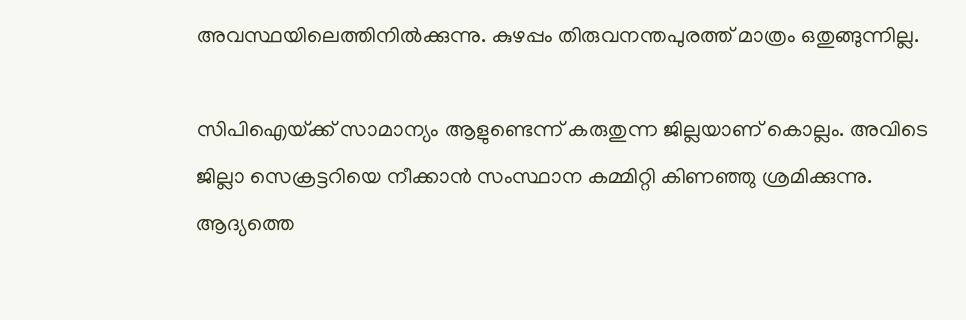അവസ്ഥയിലെത്തിനില്‍ക്കുന്നു. കുഴപ്പം തിരുവനന്തപുരത്ത് മാത്രം ഒതുങ്ങുന്നില്ല.

സിപിഐയ്‌ക്ക് സാമാന്യം ആളുണ്ടെന്ന് കരുതുന്ന ജില്ലയാണ് കൊല്ലം. അവിടെ ജില്ലാ സെക്രട്ടറിയെ നീക്കാന്‍ സംസ്ഥാന കമ്മിറ്റി കിണഞ്ഞു ശ്രമിക്കുന്നു. ആദ്യത്തെ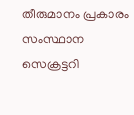തീരുമാനം പ്രകാരം സംസ്ഥാന സെക്രട്ടറി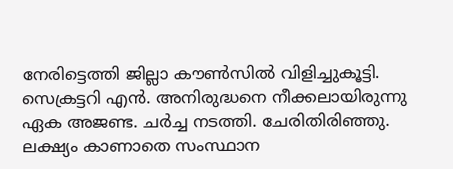നേരിട്ടെത്തി ജില്ലാ കൗണ്‍സില്‍ വിളിച്ചുകൂട്ടി. സെക്രട്ടറി എന്‍. അനിരുദ്ധനെ നീക്കലായിരുന്നു ഏക അജണ്ട. ചര്‍ച്ച നടത്തി. ചേരിതിരിഞ്ഞു. ലക്ഷ്യം കാണാതെ സംസ്ഥാന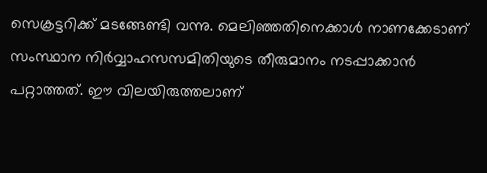സെക്രട്ടറിക്ക് മടങ്ങേണ്ടി വന്നു. മെലിഞ്ഞതിനെക്കാള്‍ നാണക്കേടാണ് സംസ്ഥാന നിര്‍വ്വാഹസസമിതിയുടെ തീരുമാനം നടപ്പാക്കാന്‍ പറ്റാത്തത്. ഈ വിലയിരുത്തലാണ്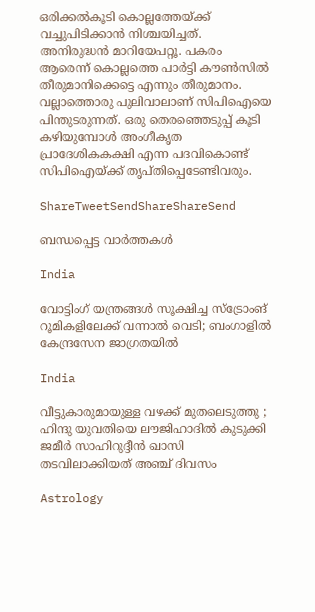ഒരിക്കല്‍കൂടി കൊല്ലത്തേയ്‌ക്ക് വച്ചുപിടിക്കാന്‍ നിശ്ചയിച്ചത്. അനിരുദ്ധന്‍ മാറിയേപറ്റൂ. പകരം ആരെന്ന് കൊല്ലത്തെ പാര്‍ട്ടി കൗണ്‍സില്‍ തീരുമാനിക്കെട്ടെ എന്നും തീരുമാനം. വല്ലാത്തൊരു പുലിവാലാണ് സിപിഐയെ പിന്തുടരുന്നത്. ഒരു തെരഞ്ഞെടുപ്പ് കൂടി കഴിയുമ്പോള്‍ അംഗീകൃത പ്രാദേശികകക്ഷി എന്ന പദവികൊണ്ട് സിപിഐയ്‌ക്ക് തൃപ്തിപ്പെടേണ്ടിവരും.

ShareTweetSendShareShareSend

ബന്ധപ്പെട്ട വാര്‍ത്തകള്‍

India

വോട്ടിംഗ് യന്ത്രങ്ങള്‍ സൂക്ഷിച്ച സ്ട്രോംങ് റൂമികളിലേക്ക് വന്നാല്‍ വെടി; ബംഗാളില്‍ കേന്ദ്രസേന ജാഗ്രതയില്‍

India

വീട്ടുകാരുമായുള്ള വഴക്ക് മുതലെടുത്തു ; ഹിന്ദു യുവതിയെ ലൗജിഹാദിൽ കുടുക്കി ജമീർ സാഹിറുദ്ദീൻ ഖാസി തടവിലാക്കിയത് അഞ്ച് ദിവസം

Astrology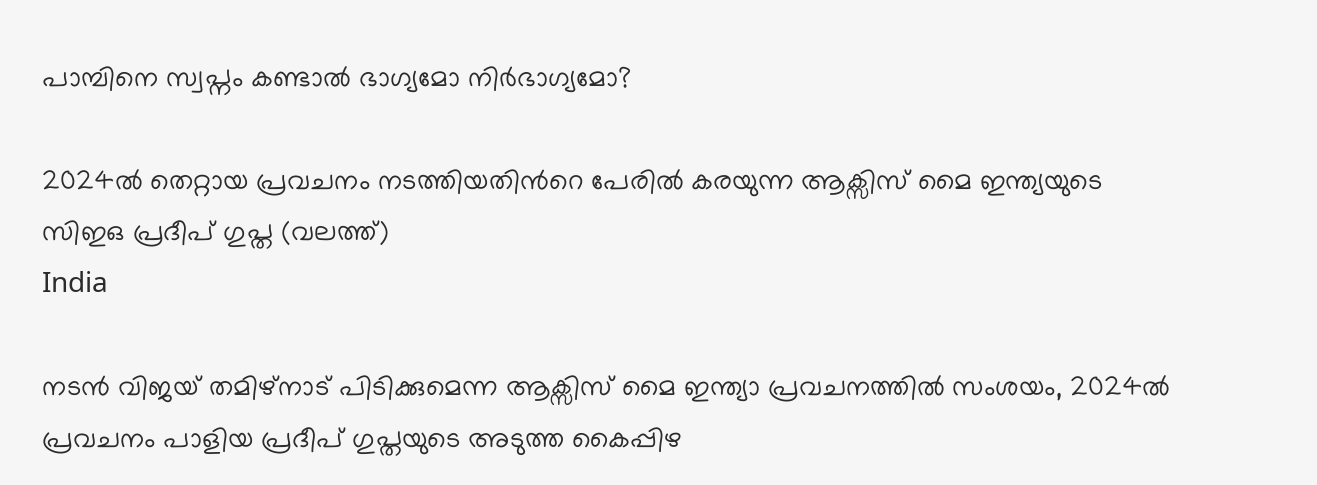പാമ്പിനെ സ്വപ്നം കണ്ടാൽ ഭാഗ്യമോ നിർഭാഗ്യമോ?

2024ല്‍ തെറ്റായ പ്രവചനം നടത്തിയതിന്‍റെ പേരില്‍ കരയുന്ന ആക്സിസ് മൈ ഇന്ത്യയുടെ സിഇഒ പ്രദീപ് ഗുപ്ത (വലത്ത്)
India

നടന്‍ വിജയ് തമിഴ്നാട് പിടിക്കുമെന്ന ആക്സിസ് മൈ ഇന്ത്യാ പ്രവചനത്തില്‍ സംശയം, 2024ല്‍ പ്രവചനം പാളിയ പ്രദീപ് ഗുപ്തയുടെ അടുത്ത കൈപ്പിഴ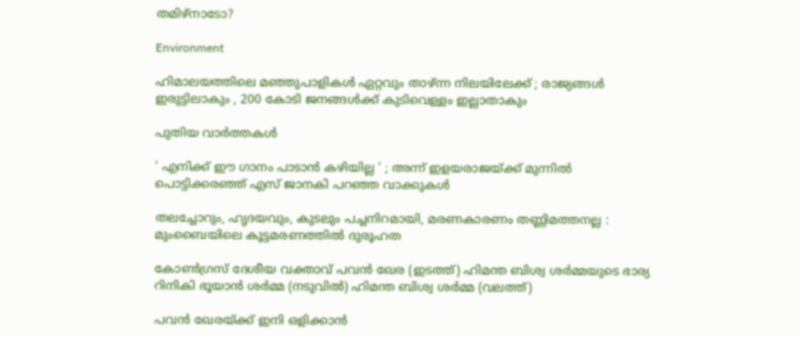തമിഴ്നാടോ?

Environment

ഹിമാലയത്തിലെ മഞ്ഞുപാളികൾ ഏറ്റവും താഴ്ന്ന നിലയിലേക്ക് ; രാജ്യങ്ങൾ ഇരുട്ടിലാകും , 200 കോടി ജനങ്ങൾക്ക് കുടിവെള്ളം ഇല്ലാതാകും

പുതിയ വാര്‍ത്തകള്‍

‘ എനിക്ക് ഈ ഗാനം പാടാൻ കഴിയില്ല ‘ ; അന്ന് ഇളയരാജയ്‌ക്ക് മുന്നിൽ പൊട്ടിക്കരഞ്ഞ് എസ് ജാനകി പറഞ്ഞ വാക്കുകൾ

തലച്ചോറും, ഹൃദയവും, കുടലും പച്ചനിറമായി, മരണകാരണം തണ്ണിമത്തനല്ല : മുംബൈയിലെ കൂട്ടമരണത്തിൽ ദുരൂഹത

കോണ്‍ഗ്രസ് ദേശീയ വക്താവ് പവന്‍ ഖേര (ഇടത്ത്) ഹിമന്ത ബിശ്വ ശര്‍മ്മയുടെ ഭാര്യ റിനികി ഭൂയാന്‍ ശര്‍മ്മ (നടുവില്‍) ഹിമന്ത ബിശ്വ ശര്‍മ്മ (വലത്ത്)

പവന്‍ ഖേരയ്‌ക്ക് ഇനി ഒളിക്കാന്‍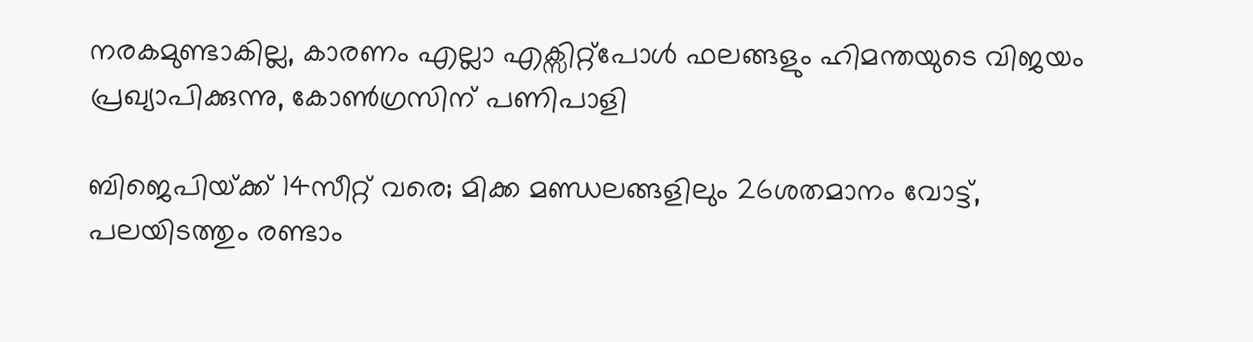നരകമുണ്ടാകില്ല, കാരണം എല്ലാ എക്സിറ്റ്പോള്‍ ഫലങ്ങളും ഹിമന്തയുടെ വിജയം പ്രഖ്യാപിക്കുന്നു, കോണ്‍ഗ്രസിന് പണിപാളി

ബിജെപിയ്‌ക്ക് 14സീറ്റ് വരെ; മിക്ക മണ്ഡലങ്ങളിലും 26ശതമാനം വോട്ട്, പലയിടത്തും രണ്ടാം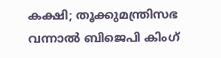കക്ഷി; തൂക്കുമന്ത്രിസഭ വന്നാല്‍ ബിജെപി കിംഗ്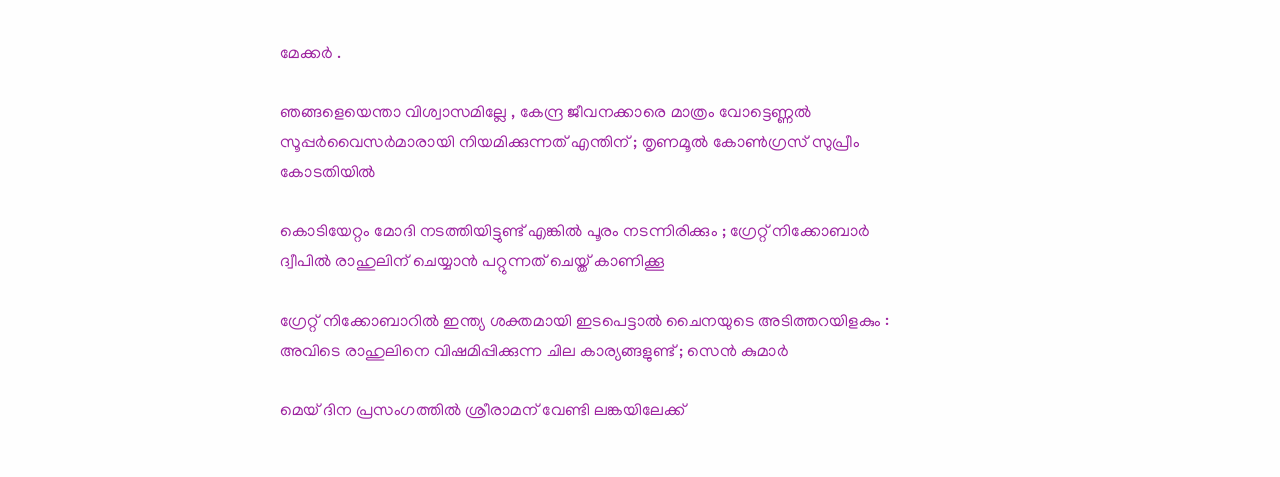മേക്കര്‍ .

ഞങ്ങളെയെന്താ വിശ്വാസമില്ലേ , കേന്ദ്ര ജീവനക്കാരെ മാത്രം വോട്ടെണ്ണൽ സൂപ്പർവൈസർമാരായി നിയമിക്കുന്നത് എന്തിന് ; തൃണമൂൽ കോൺഗ്രസ് സുപ്രീം കോടതിയിൽ

കൊടിയേറ്റം മോദി നടത്തിയിട്ടുണ്ട് എങ്കിൽ പൂരം നടന്നിരിക്കും ; ഗ്രേറ്റ്‌ നിക്കോബാർ ദ്വീപിൽ രാഹുലിന് ചെയ്യാൻ പറ്റുന്നത് ചെയ്ത് കാണിക്കൂ

ഗ്രേറ്റ് നിക്കോബാറിൽ ഇന്ത്യ ശക്തമായി ഇടപെട്ടാൽ ചൈനയുടെ അടിത്തറയിളകും : അവിടെ രാഹുലിനെ വിഷമിപ്പിക്കുന്ന ചില കാര്യങ്ങളുണ്ട് ; സെൻ കുമാർ

മെയ് ദിന പ്രസംഗത്തില്‍ ശ്രീരാമന് വേണ്ടി ലങ്കയിലേക്ക്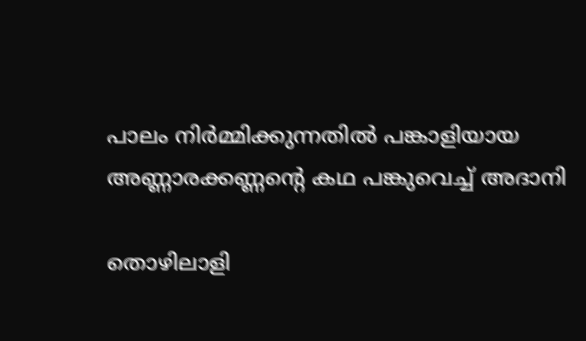പാലം നിര്‍മ്മിക്കുന്നതില്‍ പങ്കാളിയായ അണ്ണാരക്കണ്ണന്റെ കഥ പങ്കുവെച്ച് അദാനി

തൊഴിലാളി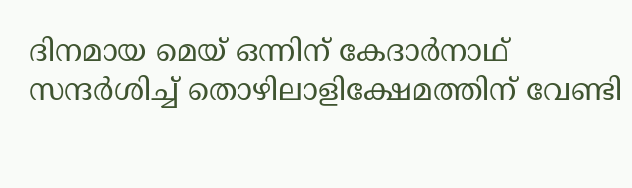ദിനമായ മെയ് ഒന്നിന് കേദാര്‍നാഥ് സന്ദര്‍ശിച്ച് തൊഴിലാളിക്ഷേമത്തിന് വേണ്ടി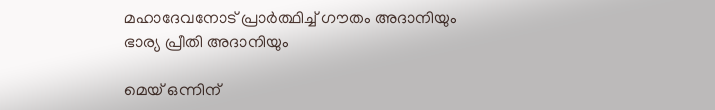മഹാദേവനോട് പ്രാര്‍ത്ഥിച്ച് ഗൗതം അദാനിയും ഭാര്യ പ്രീതി അദാനിയും

മെയ് ഒന്നിന്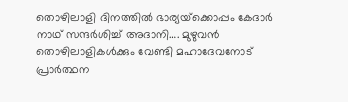തൊഴിലാളി ദിനത്തില്‍ ഭാര്യയ്‌ക്കൊപ്പം കേദാര്‍ നാഥ് സന്ദര്‍ശിച്ച് അദാനി…. മുഴുവന്‍ തൊഴിലാളികള്‍ക്കും വേണ്ടി മഹാദേവനോട് പ്രാര്‍ത്ഥന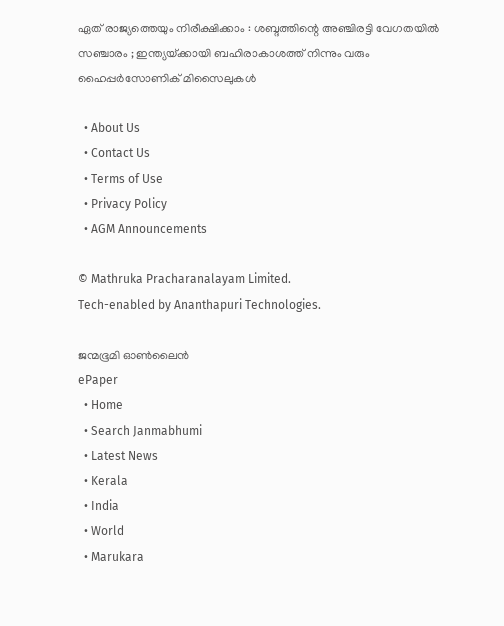ഏത് രാജ്യത്തെയും നിരീക്ഷിക്കാം : ശബ്ദത്തിന്റെ അഞ്ചിരട്ടി വേഗതയിൽ സഞ്ചാരം ; ഇന്ത്യയ്‌ക്കായി ബഹിരാകാശത്ത് നിന്നും വരും ഹൈപ്പർസോണിക് മിസൈലുകൾ

  • About Us
  • Contact Us
  • Terms of Use
  • Privacy Policy
  • AGM Announcements

© Mathruka Pracharanalayam Limited.
Tech-enabled by Ananthapuri Technologies.

ജന്മഭൂമി ഓണ്‍ലൈന്‍
ePaper
  • Home
  • Search Janmabhumi
  • Latest News
  • Kerala
  • India
  • World
  • Marukara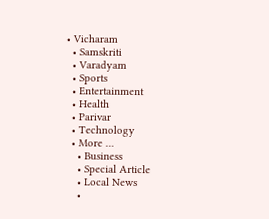• Vicharam
  • Samskriti
  • Varadyam
  • Sports
  • Entertainment
  • Health
  • Parivar
  • Technology
  • More …
    • Business
    • Special Article
    • Local News
    •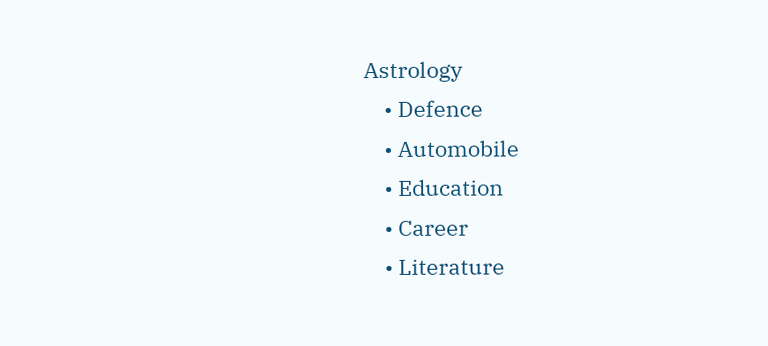Astrology
    • Defence
    • Automobile
    • Education
    • Career
    • Literature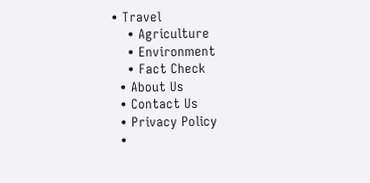• Travel
    • Agriculture
    • Environment
    • Fact Check
  • About Us
  • Contact Us
  • Privacy Policy
  •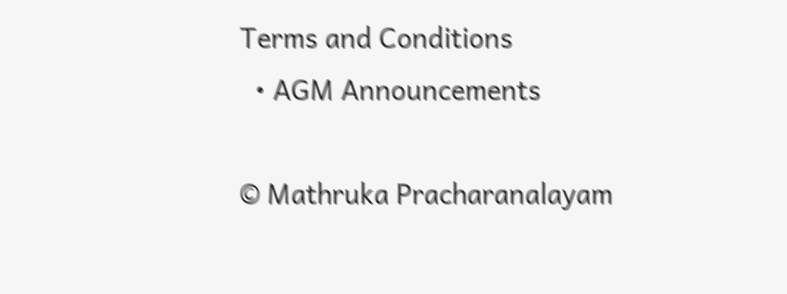Terms and Conditions
  • AGM Announcements

© Mathruka Pracharanalayam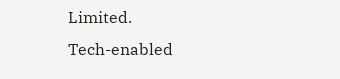Limited.
Tech-enabled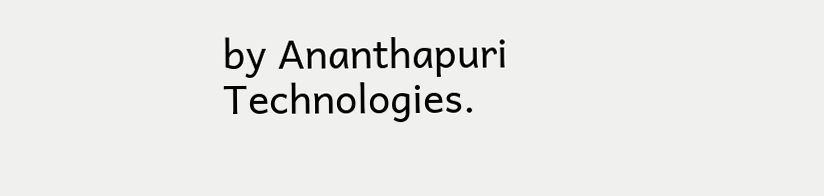by Ananthapuri Technologies.